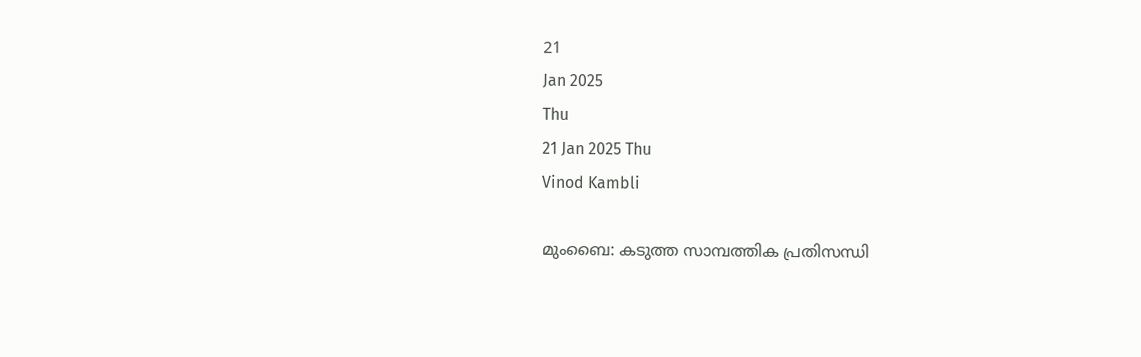21
Jan 2025
Thu
21 Jan 2025 Thu
Vinod Kambli

മുംബൈ: കടുത്ത സാമ്പത്തിക പ്രതിസന്ധി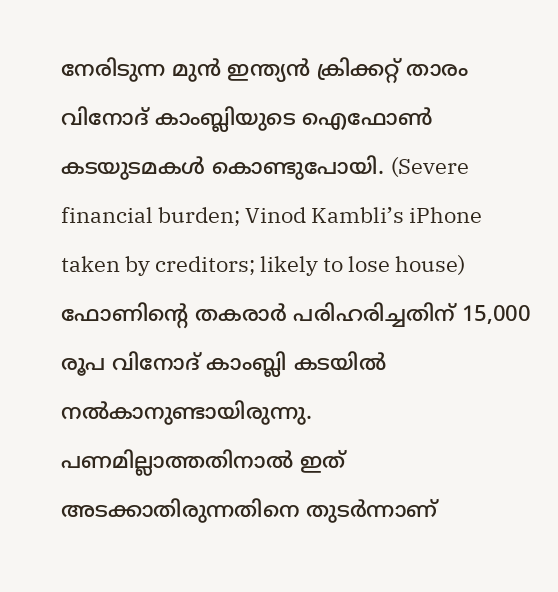നേരിടുന്ന മുന്‍ ഇന്ത്യന്‍ ക്രിക്കറ്റ് താരം വിനോദ് കാംബ്ലിയുടെ ഐഫോണ്‍ കടയുടമകള്‍ കൊണ്ടുപോയി. (Severe financial burden; Vinod Kambli’s iPhone taken by creditors; likely to lose house)  ഫോണിന്റെ തകരാര്‍ പരിഹരിച്ചതിന് 15,000 രൂപ വിനോദ് കാംബ്ലി കടയില്‍ നല്‍കാനുണ്ടായിരുന്നു. പണമില്ലാത്തതിനാല്‍ ഇത് അടക്കാതിരുന്നതിനെ തുടര്‍ന്നാണ്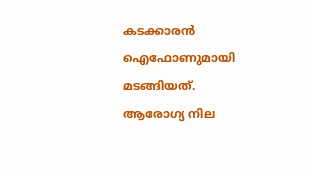കടക്കാരന്‍ ഐഫോണുമായി മടങ്ങിയത്. ആരോഗ്യ നില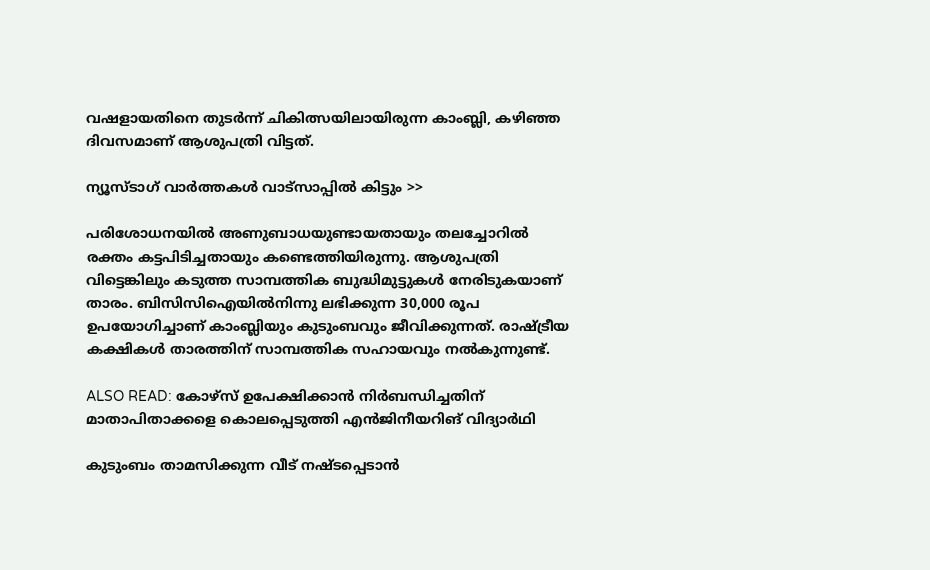വഷളായതിനെ തുടര്‍ന്ന് ചികിത്സയിലായിരുന്ന കാംബ്ലി, കഴിഞ്ഞ ദിവസമാണ് ആശുപത്രി വിട്ടത്.

ന്യൂസ്ടാഗ് വാര്‍ത്തകള്‍ വാട്‌സാപ്പില്‍ കിട്ടും >>

പരിശോധനയില്‍ അണുബാധയുണ്ടായതായും തലച്ചോറില്‍ രക്തം കട്ടപിടിച്ചതായും കണ്ടെത്തിയിരുന്നു. ആശുപത്രി വിട്ടെങ്കിലും കടുത്ത സാമ്പത്തിക ബുദ്ധിമുട്ടുകള്‍ നേരിടുകയാണ് താരം. ബിസിസിഐയില്‍നിന്നു ലഭിക്കുന്ന 30,000 രൂപ ഉപയോഗിച്ചാണ് കാംബ്ലിയും കുടുംബവും ജീവിക്കുന്നത്. രാഷ്ട്രീയ കക്ഷികള്‍ താരത്തിന് സാമ്പത്തിക സഹായവും നല്‍കുന്നുണ്ട്.

ALSO READ: കോഴ്‌സ് ഉപേക്ഷിക്കാന്‍ നിര്‍ബന്ധിച്ചതിന് മാതാപിതാക്കളെ കൊലപ്പെടുത്തി എന്‍ജിനീയറിങ് വിദ്യാര്‍ഥി

കുടുംബം താമസിക്കുന്ന വീട് നഷ്ടപ്പെടാന്‍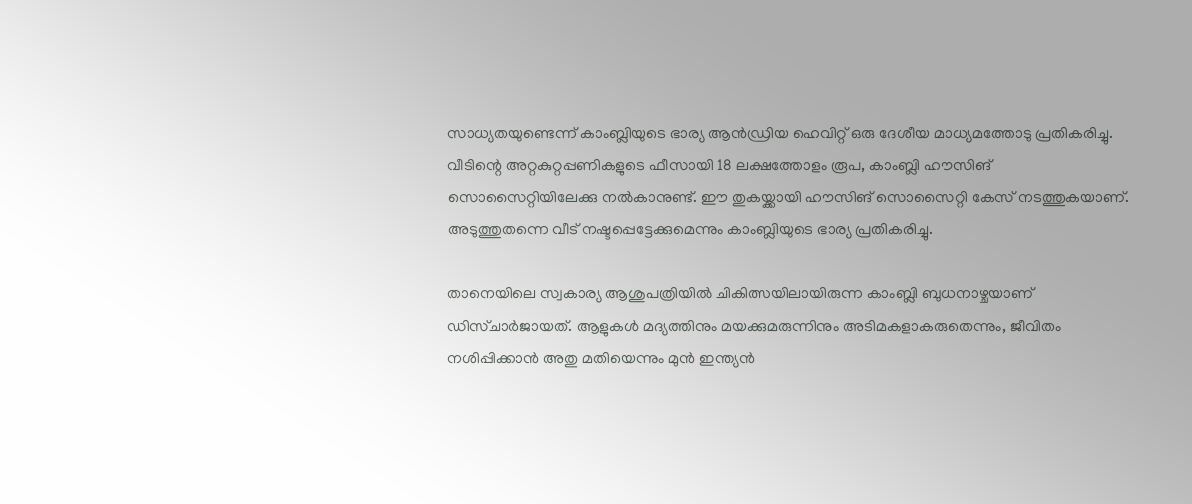സാധ്യതയുണ്ടെന്ന് കാംബ്ലിയുടെ ഭാര്യ ആന്‍ഡ്രിയ ഹെവിറ്റ് ഒരു ദേശീയ മാധ്യമത്തോടു പ്രതികരിച്ചു. വീടിന്റെ അറ്റകുറ്റപ്പണികളുടെ ഫീസായി 18 ലക്ഷത്തോളം രൂപ, കാംബ്ലി ഹൗസിങ് സൊസൈറ്റിയിലേക്കു നല്‍കാനുണ്ട്. ഈ തുകയ്ക്കായി ഹൗസിങ് സൊസൈറ്റി കേസ് നടത്തുകയാണ്. അടുത്തുതന്നെ വീട് നഷ്ടപ്പെട്ടേക്കുമെന്നും കാംബ്ലിയുടെ ഭാര്യ പ്രതികരിച്ചു.

താനെയിലെ സ്വകാര്യ ആശുപത്രിയില്‍ ചികിത്സയിലായിരുന്ന കാംബ്ലി ബുധനാഴ്ചയാണ് ഡിസ്ചാര്‍ജായത്. ആളുകള്‍ മദ്യത്തിനും മയക്കുമരുന്നിനും അടിമകളാകരുതെന്നും, ജീവിതം നശിപ്പിക്കാന്‍ അതു മതിയെന്നും മുന്‍ ഇന്ത്യന്‍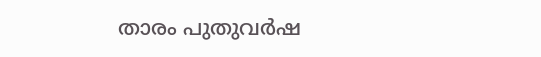താരം പുതുവര്‍ഷ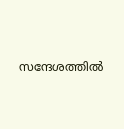സന്ദേശത്തില്‍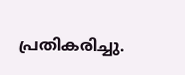പ്രതികരിച്ചു.